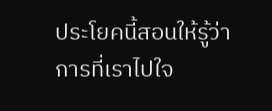ประโยคนี้สอนให้รู้ว่าการที่เราไปใจ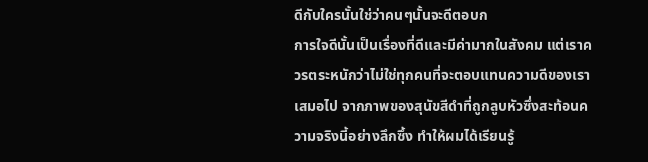ดีกับใครนั้นใช่ว่าคนๆนั้นจะดีตอบก
การใจดีนั้นเป็นเรื่องที่ดีและมีค่ามากในสังคม แต่เราควรตระหนักว่าไม่ใช่ทุกคนที่จะตอบแทนความดีของเราเสมอไป จากภาพของสุนัขสีดำที่ถูกลูบหัวซึ่งสะท้อนความจริงนี้อย่างลึกซึ้ง ทำให้ผมได้เรียนรู้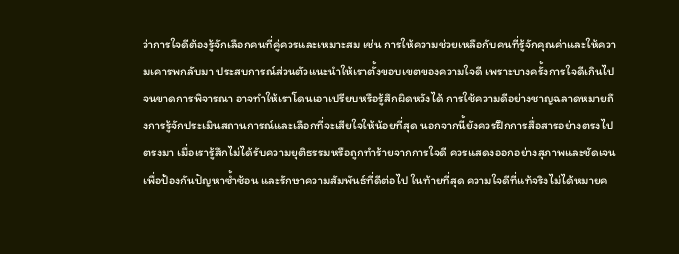ว่าการใจดีต้องรู้จักเลือกคนที่คู่ควรและเหมาะสม เช่น การให้ความช่วยเหลือกับคนที่รู้จักคุณค่าและให้ความเคารพกลับมา ประสบการณ์ส่วนตัวแนะนำให้เราตั้งขอบเขตของความใจดี เพราะบางครั้งการใจดีเกินไปจนขาดการพิจารณา อาจทำให้เราโดนเอาเปรียบหรือรู้สึกผิดหวังได้ การใช้ความดีอย่างชาญฉลาดหมายถึงการรู้จักประเมินสถานการณ์และเลือกที่จะเสียใจให้น้อยที่สุด นอกจากนี้ยังควรฝึกการสื่อสารอย่างตรงไปตรงมา เมื่อเรารู้สึกไม่ได้รับความยุติธรรมหรือถูกทำร้ายจากการใจดี ควรแสดงออกอย่างสุภาพและชัดเจน เพื่อป้องกันปัญหาซ้ำซ้อน และรักษาความสัมพันธ์ที่ดีต่อไป ในท้ายที่สุด ความใจดีที่แท้จริงไม่ได้หมายค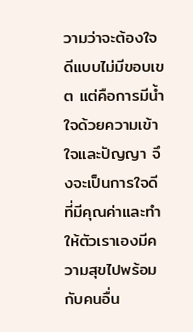วามว่าจะต้องใจดีแบบไม่มีขอบเขต แต่คือการมีน้ำใจด้วยความเข้าใจและปัญญา จึงจะเป็นการใจดีที่มีคุณค่าและทำให้ตัวเราเองมีความสุขไปพร้อมกับคนอื่น